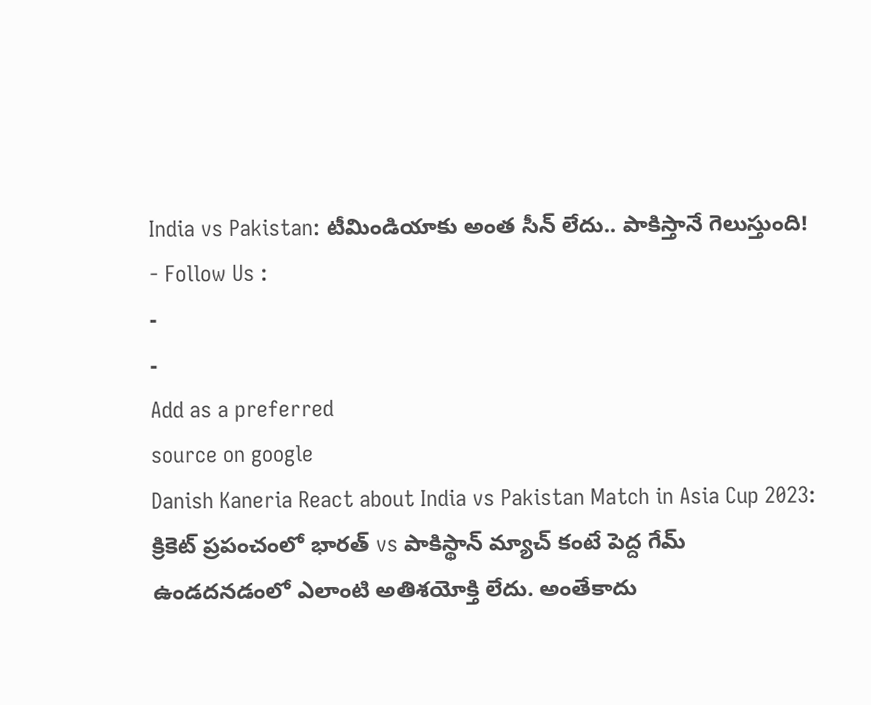India vs Pakistan: టీమిండియాకు అంత సీన్ లేదు.. పాకిస్తానే గెలుస్తుంది!
- Follow Us :
-
-
Add as a preferred
source on google
Danish Kaneria React about India vs Pakistan Match in Asia Cup 2023: క్రికెట్ ప్రపంచంలో భారత్ vs పాకిస్థాన్ మ్యాచ్ కంటే పెద్ద గేమ్ ఉండదనడంలో ఎలాంటి అతిశయోక్తి లేదు. అంతేకాదు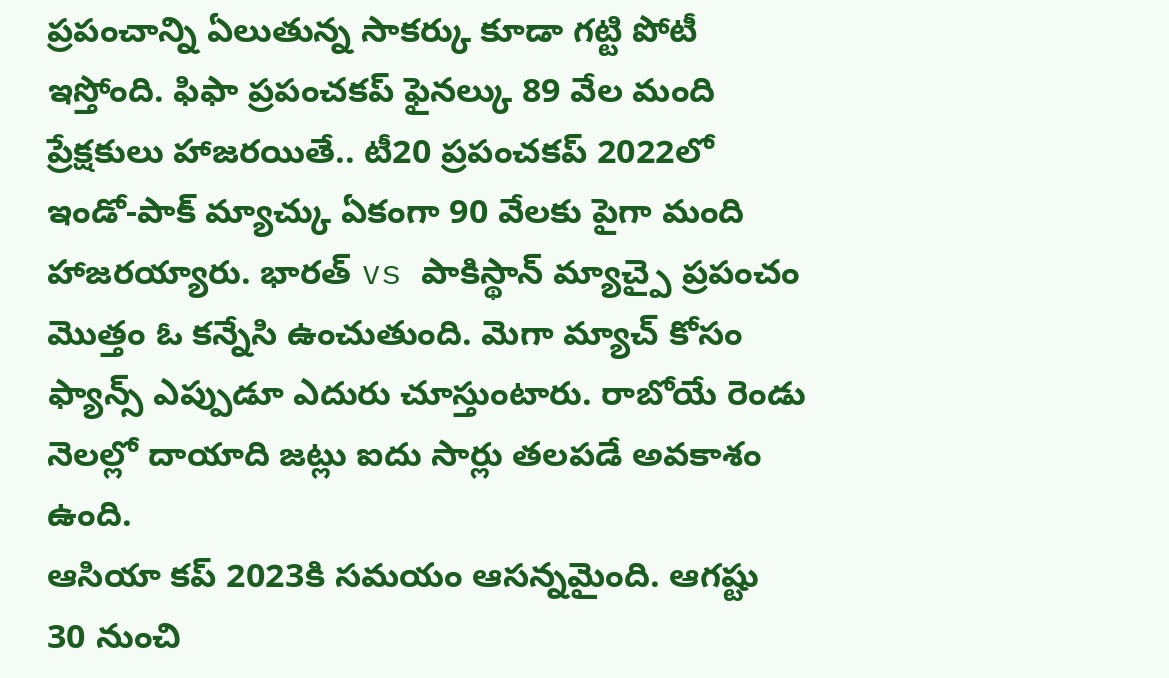ప్రపంచాన్ని ఏలుతున్న సాకర్కు కూడా గట్టి పోటీ ఇస్తోంది. ఫిఫా ప్రపంచకప్ ఫైనల్కు 89 వేల మంది ప్రేక్షకులు హాజరయితే.. టీ20 ప్రపంచకప్ 2022లో ఇండో-పాక్ మ్యాచ్కు ఏకంగా 90 వేలకు పైగా మంది హాజరయ్యారు. భారత్ vs పాకిస్థాన్ మ్యాచ్పై ప్రపంచం మొత్తం ఓ కన్నేసి ఉంచుతుంది. మెగా మ్యాచ్ కోసం ఫ్యాన్స్ ఎప్పుడూ ఎదురు చూస్తుంటారు. రాబోయే రెండు నెలల్లో దాయాది జట్లు ఐదు సార్లు తలపడే అవకాశం ఉంది.
ఆసియా కప్ 2023కి సమయం ఆసన్నమైంది. ఆగష్టు 30 నుంచి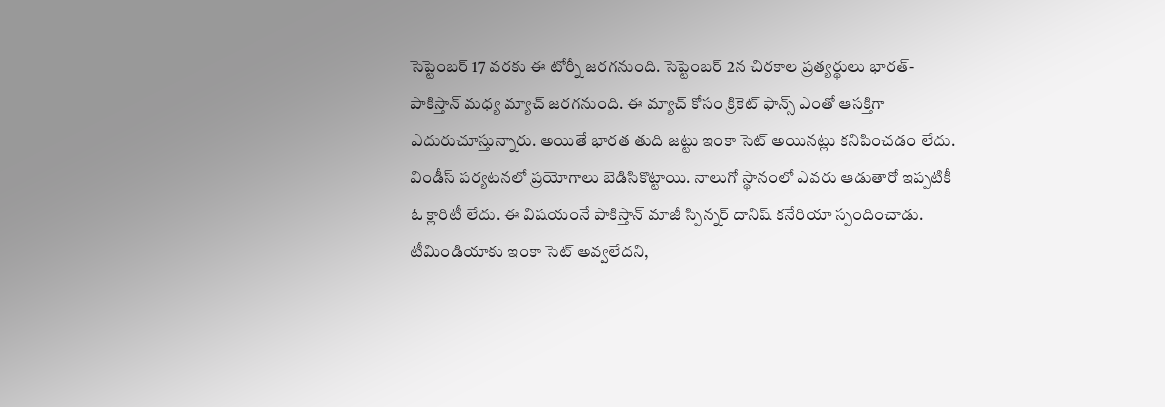సెప్టెంబర్ 17 వరకు ఈ టోర్నీ జరగనుంది. సెప్టెంబర్ 2న చిరకాల ప్రత్యర్థులు భారత్-పాకిస్తాన్ మధ్య మ్యాచ్ జరగనుంది. ఈ మ్యాచ్ కోసం క్రికెట్ ఫాన్స్ ఎంతో ఆసక్తిగా ఎదురుచూస్తున్నారు. అయితే భారత తుది జట్టు ఇంకా సెట్ అయినట్లు కనిపించడం లేదు. విండీస్ పర్యటనలో ప్రయోగాలు బెడిసికొట్టాయి. నాలుగో స్థానంలో ఎవరు ఆడుతారో ఇప్పటికీ ఓ క్లారిటీ లేదు. ఈ విషయంనే పాకిస్తాన్ మాజీ స్పిన్నర్ దానిష్ కనేరియా స్పందించాడు. టీమిండియాకు ఇంకా సెట్ అవ్వలేదని,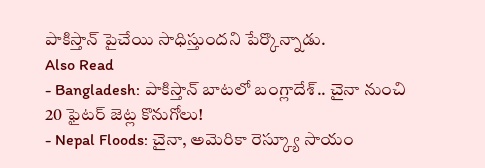పాకిస్తాన్ పైచేయి సాధిస్తుందని పేర్కొన్నాడు.
Also Read
- Bangladesh: పాకిస్తాన్ బాటలో బంగ్లాదేశ్.. చైనా నుంచి 20 ఫైటర్ జెట్ల కొనుగోలు!
- Nepal Floods: చైనా, అమెరికా రెస్క్యూ సాయం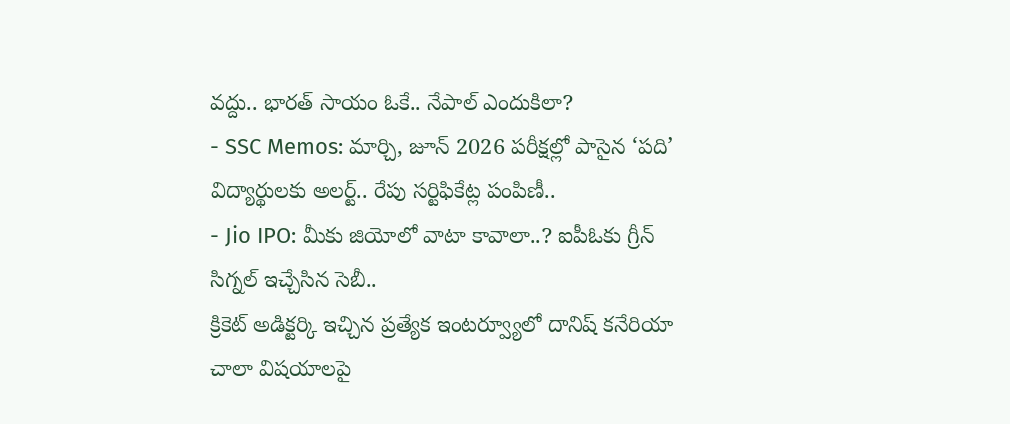వద్దు.. భారత్ సాయం ఓకే.. నేపాల్ ఎందుకిలా?
- SSC Memos: మార్చి, జూన్ 2026 పరీక్షల్లో పాసైన ‘పది’ విద్యార్థులకు అలర్ట్.. రేపు సర్టిఫికేట్ల పంపిణీ..
- Jio IPO: మీకు జియోలో వాటా కావాలా..? ఐపీఓకు గ్రీన్ సిగ్నల్ ఇచ్చేసిన సెబీ..
క్రికెట్ అడిక్టర్కి ఇచ్చిన ప్రత్యేక ఇంటర్వ్యూలో దానిష్ కనేరియా చాలా విషయాలపై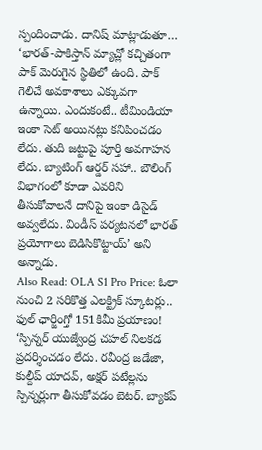స్పందించాడు. దానిష్ మాట్లాడుతూ… ‘భారత్-పాకిస్తాన్ మ్యాచ్లో కచ్చితంగా పాక్ మెరుగైన స్థితిలో ఉంది. పాక్ గెలిచే అవకాశాలు ఎక్కువగా ఉన్నాయి. ఎందుకంటే.. టీమిండియా ఇంకా సెట్ అయినట్లు కనిపించడం లేదు. తుది జట్టుపై పూర్తి అవగాహన లేదు. బ్యాటింగ్ ఆర్డర్ సహా.. బౌలింగ్ విభాగంలో కూడా ఎవరిని తీసుకోవాలనే దానిపై ఇంకా డిసైడ్ అవ్వలేదు. విండీస్ పర్యటనలో భారత్ ప్రయోగాలు బెడిసికొట్టాయ్’ అని అన్నాడు.
Also Read: OLA S1 Pro Price: ఓలా నుంచి 2 సరికొత్త ఎలక్ట్రిక్ స్కూటర్లు.. ఫుల్ ఛార్జింగ్తో 151కిమీ ప్రయాణం!
‘స్పిన్నర్ యుజ్వేంద్ర చహల్ నిలకడ ప్రదర్శించడం లేదు. రవీంద్ర జడేజా, కుల్దీప్ యాదవ్, అక్షర్ పటేల్లను స్పిన్నర్లుగా తీసుకోవడం బెటర్. బ్యాకప్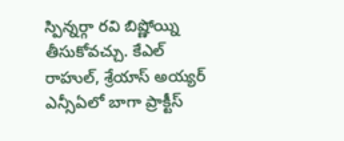స్పిన్నర్గా రవి బిష్ణోయ్ని తీసుకోవచ్చు. కేఎల్ రాహుల్, శ్రేయాస్ అయ్యర్ ఎన్సీఏలో బాగా ప్రాక్టీస్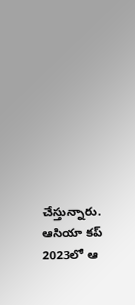చేస్తున్నారు. ఆసియా కప్ 2023లో ఆ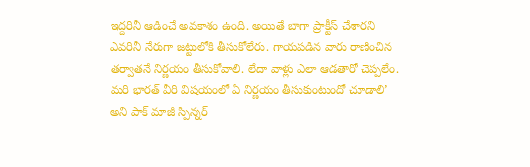ఇద్దరినీ ఆడించే అవకాశం ఉంది. అయితే బాగా ప్రాక్టీస్ చేశారని ఎవరినీ నేరుగా జట్టులోకి తీసుకోలేరు. గాయపడిన వారు రాణించిన తర్వాతనే నిర్ణయం తీసుకోవాలి. లేదా వాళ్లు ఎలా ఆడతారో చెప్పలేం. మరి భారత్ వీరి విషయంలో ఏ నిర్ణయం తీసుకుంటుందో చూడాలి’ అని పాక్ మాజీ స్పిన్నర్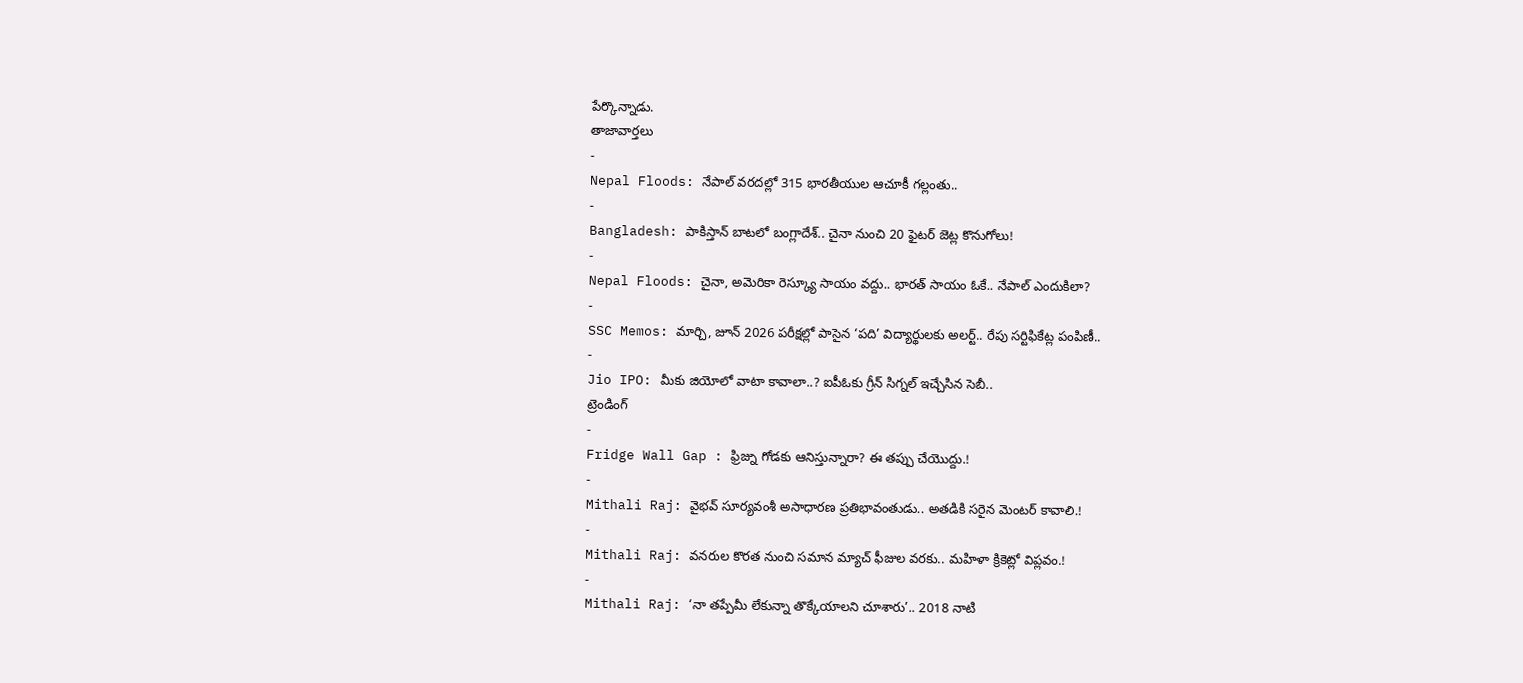పేర్కొన్నాడు.
తాజావార్తలు
-
Nepal Floods: నేపాల్ వరదల్లో 315 భారతీయుల ఆచూకీ గల్లంతు..
-
Bangladesh: పాకిస్తాన్ బాటలో బంగ్లాదేశ్.. చైనా నుంచి 20 ఫైటర్ జెట్ల కొనుగోలు!
-
Nepal Floods: చైనా, అమెరికా రెస్క్యూ సాయం వద్దు.. భారత్ సాయం ఓకే.. నేపాల్ ఎందుకిలా?
-
SSC Memos: మార్చి, జూన్ 2026 పరీక్షల్లో పాసైన ‘పది’ విద్యార్థులకు అలర్ట్.. రేపు సర్టిఫికేట్ల పంపిణీ..
-
Jio IPO: మీకు జియోలో వాటా కావాలా..? ఐపీఓకు గ్రీన్ సిగ్నల్ ఇచ్చేసిన సెబీ..
ట్రెండింగ్
-
Fridge Wall Gap : ఫ్రిజ్ను గోడకు ఆనిస్తున్నారా? ఈ తప్పు చేయొద్దు.!
-
Mithali Raj: వైభవ్ సూర్యవంశీ అసాధారణ ప్రతిభావంతుడు.. అతడికి సరైన మెంటర్ కావాలి.!
-
Mithali Raj: వనరుల కొరత నుంచి సమాన మ్యాచ్ ఫీజుల వరకు.. మహిళా క్రికెట్లో విప్లవం.!
-
Mithali Raj: ‘నా తప్పేమీ లేకున్నా తొక్కేయాలని చూశారు’.. 2018 నాటి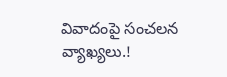వివాదంపై సంచలన వ్యాఖ్యలు.!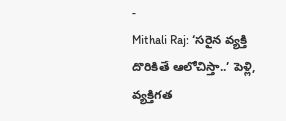-
Mithali Raj: ‘సరైన వ్యక్తి దొరికితే ఆలోచిస్తా..’ పెళ్లి, వ్యక్తిగత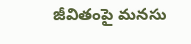జీవితంపై మనసు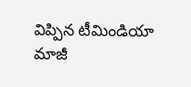విప్పిన టీమిండియా మాజీ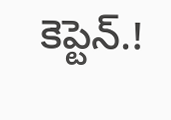కెప్టెన్.!